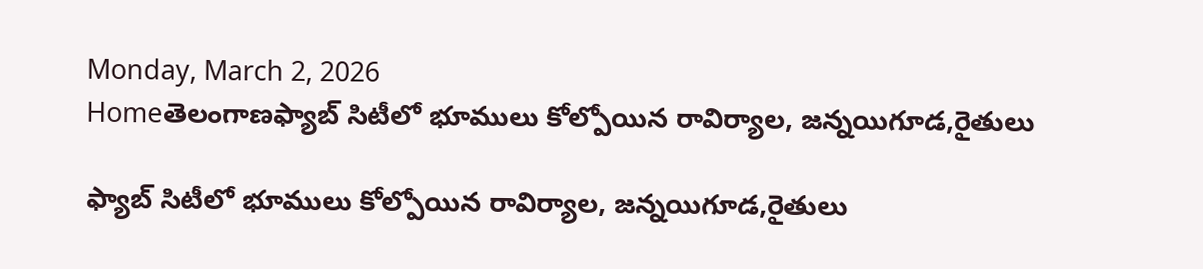Monday, March 2, 2026
Homeతెలంగాణఫ్యాబ్ సిటీలో భూములు కోల్పోయిన రావిర్యాల, జన్నయిగూడ,రైతులు

ఫ్యాబ్ సిటీలో భూములు కోల్పోయిన రావిర్యాల, జన్నయిగూడ,రైతులు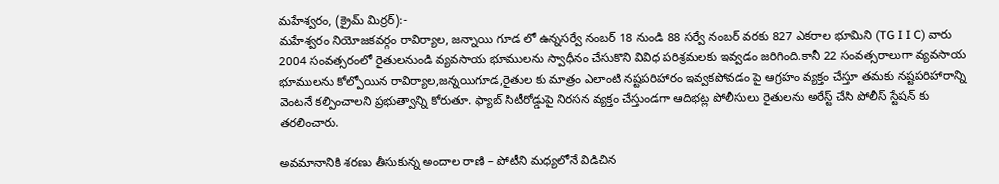మహేశ్వరం, (క్రైమ్ మిర్రర్):-
మహేశ్వరం నియోజకవర్గం రావిర్యాల, జన్నాయి గూడ లో ఉన్నసర్వే నంబర్ 18 నుండి 88 సర్వే నంబర్ వరకు 827 ఎకరాల భూమిని (TG I I C) వారు 2004 సంవత్సరంలో రైతులనుండి వ్యవసాయ భూములను స్వాధీనం చేసుకొని వివిధ పరిశ్రమలకు ఇవ్వడం జరిగింది.కానీ 22 సంవత్సరాలుగా వ్యవసాయ భూములను కోల్పోయిన రావిర్యాల,జన్నయిగూడ,రైతుల కు మాత్రం ఎలాంటి నష్టపరిహారం ఇవ్వకపోవడం పై ఆగ్రహం వ్యక్తం చేస్తూ తమకు నష్టపరిహారాన్ని వెంటనే కల్పించాలని ప్రభుత్వాన్ని కోరుతూ. ఫ్యాబ్ సిటీరోడ్డుపై నిరసన వ్యక్తం చేస్తుండగా ఆదిభట్ల పోలీసులు రైతులను అరేస్ట్ చేసి పోలీస్ స్టేషన్ కు తరలించారు.

అవమానానికి శరణు తీసుకున్న అందాల రాణి – పోటీని మధ్యలోనే విడిచిన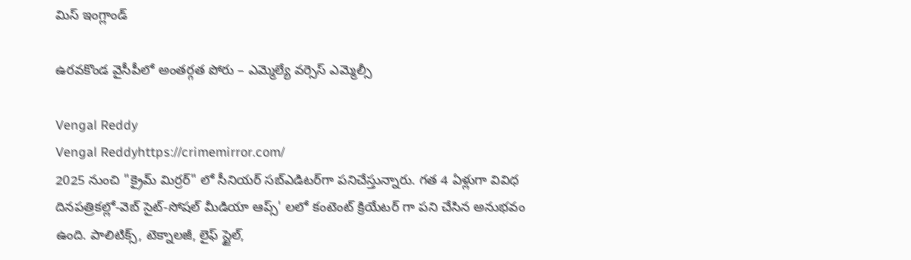మిస్ ఇంగ్లాండ్

ఉరవకొండ వైసీపీలో అంతర్గత పోరు – ఎమ్మెల్యే వర్సెస్‌ ఎమ్మెల్సీ

Vengal Reddy
Vengal Reddyhttps://crimemirror.com/
2025 నుంచి "క్రైమ్ మిర్రర్" లో సీనియర్ సబ్‌ఎడిటర్‌గా పనిచేస్తున్నారు. గత 4 ఏళ్లుగా వివిధ దినపత్రికల్లో-వెబ్ సైట్-సోషల్ మీడియా ఆప్స్' లలో కంటెంట్ క్రియేటర్ గా పని చేసిన అనుభవం ఉంది. పాలిటిక్స్‌, టెక్నాలజీ, లైఫ్‌ స్టైల్‌,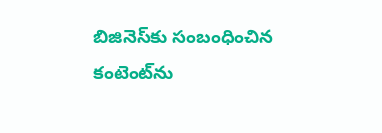బిజినెస్‌కు సంబంధించిన కంటెంట్‌ను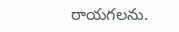రాయగలను.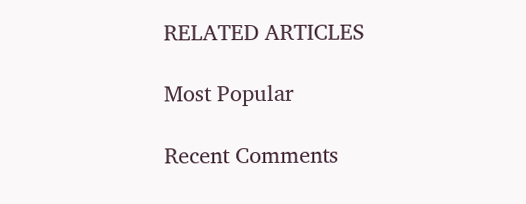RELATED ARTICLES

Most Popular

Recent Comments